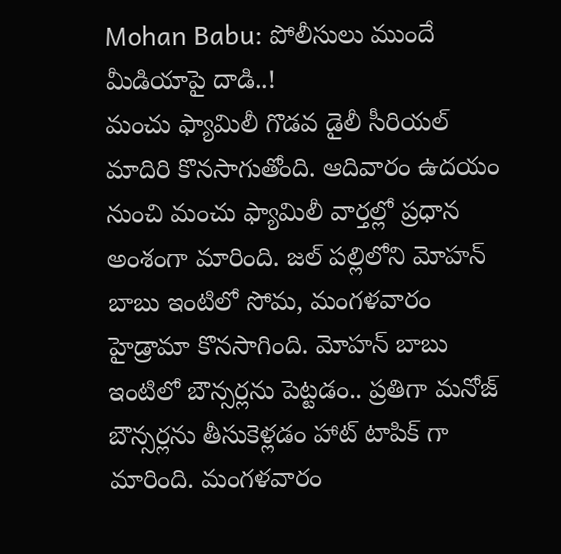Mohan Babu: పోలీసులు ముందే మీడియాపై దాడి..!
మంచు ఫ్యామిలీ గొడవ డైలీ సీరియల్ మాదిరి కొనసాగుతోంది. ఆదివారం ఉదయం నుంచి మంచు ఫ్యామిలీ వార్తల్లో ప్రధాన అంశంగా మారింది. జల్ పల్లిలోని మోహన్ బాబు ఇంటిలో సోమ, మంగళవారం హైడ్రామా కొనసాగింది. మోహన్ బాబు ఇంటిలో బౌన్సర్లను పెట్టడం.. ప్రతిగా మనోజ్ బౌన్సర్లను తీసుకెళ్లడం హాట్ టాపిక్ గా మారింది. మంగళవారం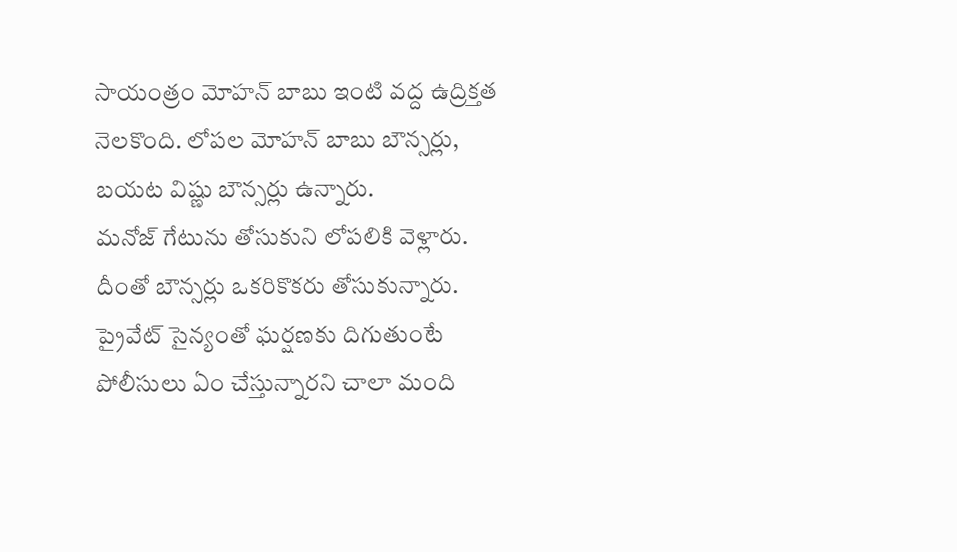సాయంత్రం మోహన్ బాబు ఇంటి వద్ద ఉద్రిక్తత నెలకొంది. లోపల మోహన్ బాబు బౌన్సర్లు, బయట విష్ణు బౌన్సర్లు ఉన్నారు.
మనోజ్ గేటును తోసుకుని లోపలికి వెళ్లారు. దీంతో బౌన్సర్లు ఒకరికొకరు తోసుకున్నారు. ప్రైవేట్ సైన్యంతో ఘర్షణకు దిగుతుంటే పోలీసులు ఏం చేస్తున్నారని చాలా మంది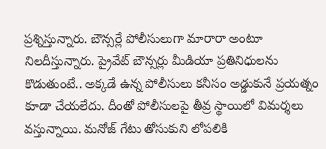ప్రశ్నిస్తున్నారు. బౌన్సర్లే పోలీసులుగా మారారా అంటూ నిలదీస్తున్నారు. ప్రైవేట్ బౌన్సర్లు మీడియా ప్రతినిధులను కొడుతుంటే.. అక్కడే ఉన్న పోలీసులు కనీసం అడ్డుకునే ప్రయత్నం కూడా చేయలేదు. దీంతో పోలీసులపై తీవ్ర స్థాయిలో విమర్శలు వస్తున్నాయి. మనోజ్ గేటు తోసుకుని లోపలికి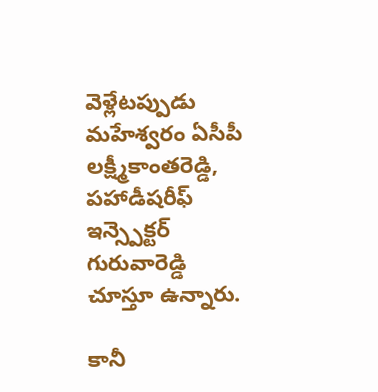వెళ్లేటప్పుడు మహేశ్వరం ఏసీపీ లక్ష్మీకాంతరెడ్డి, పహాడీషరీఫ్ ఇన్స్పెక్టర్ గురువారెడ్డి చూస్తూ ఉన్నారు.

కానీ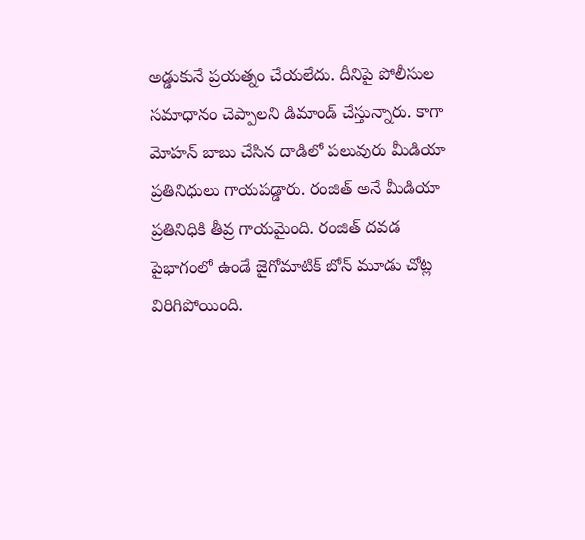అడ్డుకునే ప్రయత్నం చేయలేదు. దీనిపై పోలీసుల సమాధానం చెప్పాలని డిమాండ్ చేస్తున్నారు. కాగా మోహన్ బాబు చేసిన దాడిలో పలువురు మీడియా ప్రతినిధులు గాయపడ్డారు. రంజిత్ అనే మీడియా ప్రతినిధికి తీవ్ర గాయమైంది. రంజిత్ దవడ పైభాగంలో ఉండే జైగోమాటిక్ బోన్ మూడు చోట్ల విరిగిపోయింది.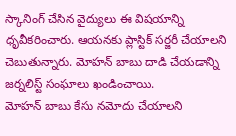స్కానింగ్ చేసిన వైద్యులు ఈ విషయాన్ని ధృవీకరించారు. ఆయనకు ప్లాస్టిక్ సర్జరీ చేయాలని చెబుతున్నారు. మోహన్ బాబు దాడి చేయడాన్ని జర్నలిస్ట్ సంఘాలు ఖండించాయి.
మోహన్ బాబు కేసు నమోదు చేయాలని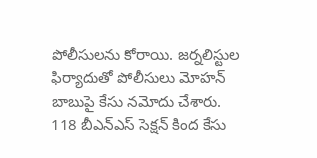పోలీసులను కోరాయి. జర్నలిస్టుల ఫిర్యాదుతో పోలీసులు మోహన్ బాబుపై కేసు నమోదు చేశారు. 118 బీఎన్ఎస్ సెక్షన్ కింద కేసు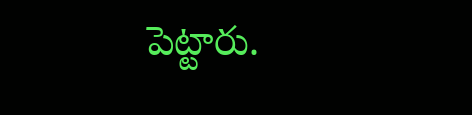పెట్టారు.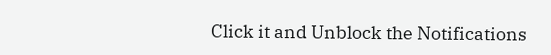Click it and Unblock the Notifications